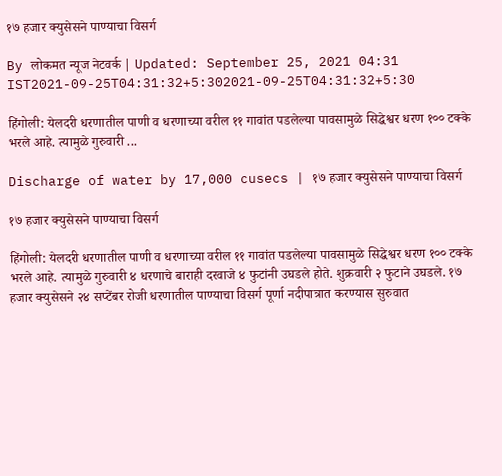१७ हजार क्युसेसने पाण्याचा विसर्ग

By लोकमत न्यूज नेटवर्क | Updated: September 25, 2021 04:31 IST2021-09-25T04:31:32+5:302021-09-25T04:31:32+5:30

हिंगोली: येलदरी धरणातील पाणी व धरणाच्या वरील ११ गावांत पडलेल्या पावसामुळे सिद्धेश्वर धरण १०० टक्के भरले आहे. त्यामुळे गुरुवारी ...

Discharge of water by 17,000 cusecs | १७ हजार क्युसेसने पाण्याचा विसर्ग

१७ हजार क्युसेसने पाण्याचा विसर्ग

हिंगोली: येलदरी धरणातील पाणी व धरणाच्या वरील ११ गावांत पडलेल्या पावसामुळे सिद्धेश्वर धरण १०० टक्के भरले आहे. त्यामुळे गुरुवारी ४ धरणाचे बाराही दरवाजे ४ फुटांनी उघडले होते. शुक्रवारी २ फुटाने उघडले. १७ हजार क्युसेसने २४ सप्टेंबर रोजी धरणातील पाण्याचा विसर्ग पूर्णा नदीपात्रात करण्यास सुरुवात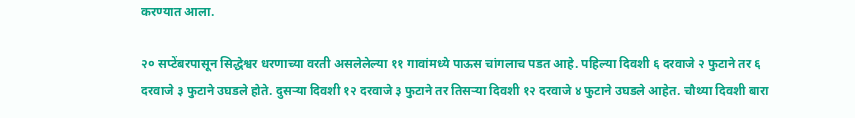करण्यात आला.

२० सप्टेंबरपासून सिद्धेश्वर धरणाच्या वरती असलेलेल्या ११ गावांमध्ये पाऊस चांगलाच पडत आहे. पहिल्या दिवशी ६ दरवाजे २ फुटाने तर ६ दरवाजे ३ फुटाने उघडले होते. दुसऱ्या दिवशी १२ दरवाजे ३ फुटाने तर तिसऱ्या दिवशी १२ दरवाजे ४ फुटाने उघडले आहेत. चौथ्या दिवशी बारा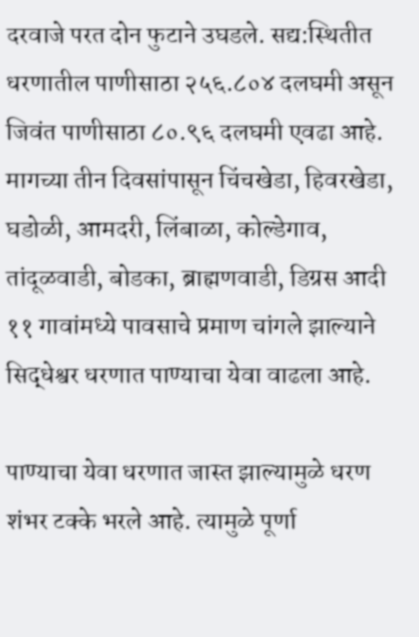दरवाजे परत दोन फुटाने उघडले. सद्य:स्थितीत धरणातील पाणीसाठा २५६.८०४ दलघमी असून जिवंत पाणीसाठा ८०.९६ दलघमी एवढा आहे. मागच्या तीन दिवसांपासून चिंचखेडा, हिवरखेडा, घडोळी, आमदरी, लिंबाळा, कोल्डेगाव, तांदूळवाडी, बोडका, ब्राह्मणवाडी, डिग्रस आदी ११ गावांमध्ये पावसाचे प्रमाण चांगले झाल्याने सिद्धेश्वर धरणात पाण्याचा येवा वाढला आहे.

पाण्याचा येवा धरणात जास्त झाल्यामुळे धरण शंभर टक्के भरले आहे. त्यामुळे पूर्णा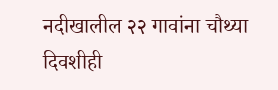नदीखालील २२ गावांना चौथ्या दिवशीही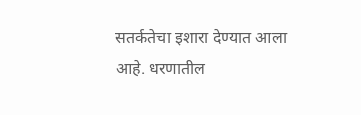सतर्कतेचा इशारा देण्यात आला आहे. धरणातील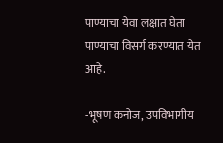पाण्याचा येवा लक्षात घेता पाण्याचा विसर्ग करण्यात येत आहे.

-भूषण कनोज, उपविभागीय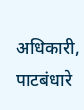अधिकारी, पाटबंधारे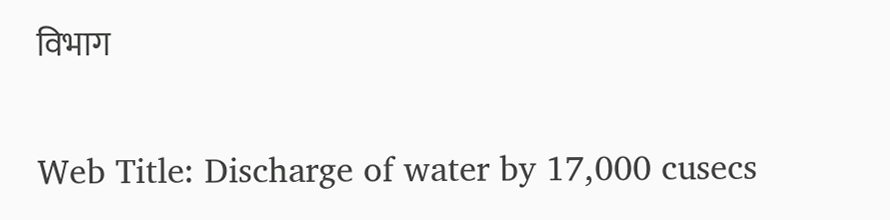विभाग

Web Title: Discharge of water by 17,000 cusecs